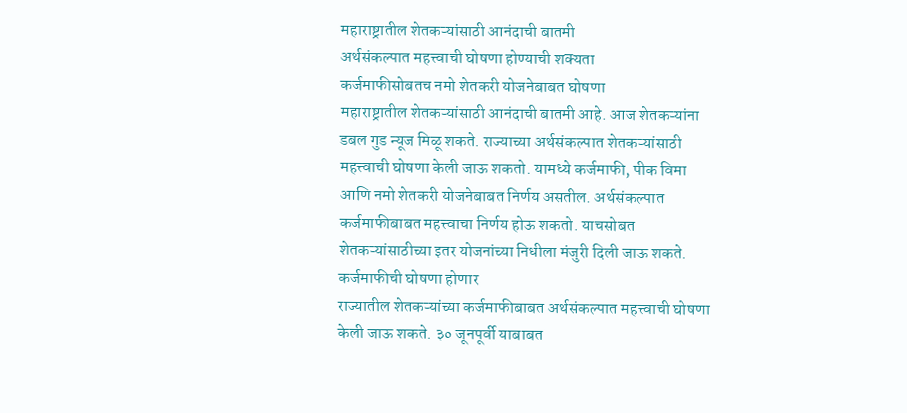महाराष्ट्रातील शेतकऱ्यांसाठी आनंदाची बातमी
अर्थसंकल्पात महत्त्वाची घोषणा होण्याची शक्यता
कर्जमाफीसोबतच नमो शेतकरी योजनेबाबत घोषणा
महाराष्ट्रातील शेतकऱ्यांसाठी आनंदाची बातमी आहे. आज शेतकऱ्यांना डबल गुड न्यूज मिळू शकते. राज्याच्या अर्थसंकल्पात शेतकऱ्यांसाठी महत्त्वाची घोषणा केली जाऊ शकतो. यामध्ये कर्जमाफी, पीक विमा आणि नमो शेतकरी योजनेबाबत निर्णय असतील. अर्थसंकल्पात कर्जमाफीबाबत महत्त्वाचा निर्णय होऊ शकतो. याचसोबत शेतकऱ्यांसाठीच्या इतर योजनांच्या निधीला मंजुरी दिली जाऊ शकते.
कर्जमाफीची घोषणा होणार
राज्यातील शेतकऱ्यांच्या कर्जमाफीबाबत अर्थसंकल्पात महत्त्वाची घोषणा केली जाऊ शकते. ३० जूनपूर्वी याबाबत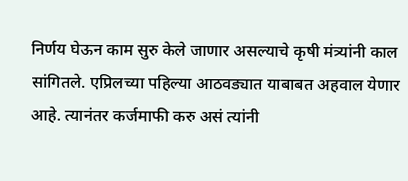निर्णय घेऊन काम सुरु केले जाणार असल्याचे कृषी मंत्र्यांनी काल सांगितले. एप्रिलच्या पहिल्या आठवड्यात याबाबत अहवाल येणार आहे. त्यानंतर कर्जमाफी करु असं त्यांनी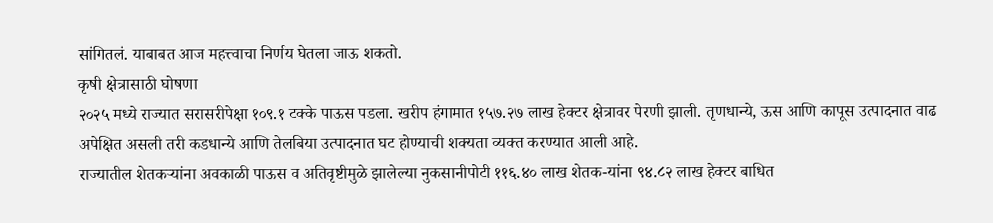सांगितलं. याबाबत आज महत्त्वाचा निर्णय घेतला जाऊ शकतो.
कृषी क्षेत्रासाठी घोषणा
२०२५ मध्ये राज्यात सरासरीपेक्षा १०९.१ टक्के पाऊस पडला. खरीप हंगामात १५७.२७ लाख हेक्टर क्षेत्रावर पेरणी झाली. तृणधान्ये, ऊस आणि कापूस उत्पादनात वाढ अपेक्षित असली तरी कडधान्ये आणि तेलबिया उत्पादनात घट होण्याची शक्यता व्यक्त करण्यात आली आहे.
राज्यातील शेतकऱ्यांना अवकाळी पाऊस व अतिवृष्टीमुळे झालेल्या नुकसानीपोटी ११६.४० लाख शेतक-यांना ९४.८२ लाख हेक्टर बाधित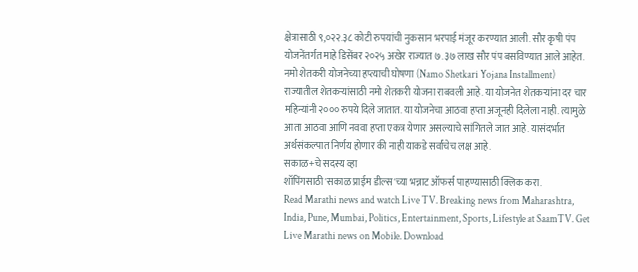क्षेत्रासाठी ९,०२२.३८ कोटी रुपयांची नुकसान भरपाई मंजूर करण्यात आली. सौर कृषी पंप योजनेंतर्गत माहे डिसेंबर २०२५ अखेर राज्यात ७.३७ लाख सौर पंप बसविण्यात आले आहेत.
नमो शेतकरी योजनेच्या हप्त्याची घोषणा (Namo Shetkari Yojana Installment)
राज्यातील शेतकऱ्यांसाठी नमो शेतकरी योजना राबवली आहे. या योजनेत शेतकऱ्यांना दर चार महिन्यांनी २००० रुपये दिले जातात. या योजनेचा आठवा हप्ता अजूनही दिलेला नाही. त्यामुळे आता आठवा आणि नववा हप्ता एकत्र येणार असल्याचे सांगितले जात आहे. यासंदर्भात अर्थसंकल्पात निर्णय होणार की नाही याकडे सर्वांचेच लक्ष आहे.
सकाळ+चे सदस्य व्हा
शॉपिंगसाठी 'सकाळ प्राईम डील्स'च्या भन्नाट ऑफर्स पाहण्यासाठी क्लिक करा.
Read Marathi news and watch Live TV. Breaking news from Maharashtra, India, Pune, Mumbai, Politics, Entertainment, Sports, Lifestyle at SaamTV. Get Live Marathi news on Mobile. Download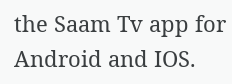the Saam Tv app for Android and IOS.